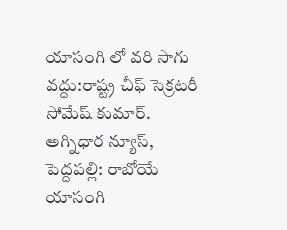యాసంగి లో వరి సాగు వద్దు:రాష్ట్ర చీఫ్ సెక్రటరీ సోమేష్ కుమార్.
అగ్నిధార న్యూస్, పెద్దపల్లి: రాబోయే యాసంగి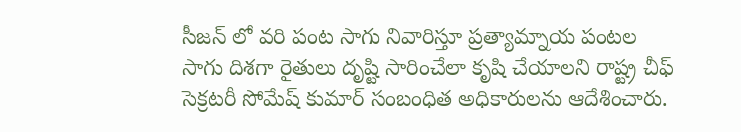సీజన్ లో వరి పంట సాగు నివారిస్తూ ప్రత్యామ్నాయ పంటల సాగు దిశగా రైతులు దృష్టి సారించేలా కృషి చేయాలని రాష్ట్ర చీఫ్ సెక్రటరీ సోమేష్ కుమార్ సంబంధిత అధికారులను ఆదేశించారు.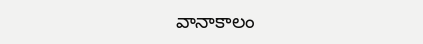వానాకాలం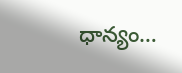ధాన్యం…